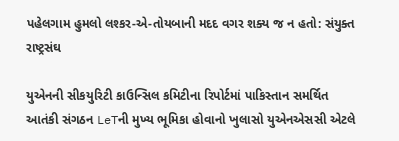પહેલગામ હુમલો લશ્કર-એ-તોયબાની મદદ વગર શક્ય જ ન હતો: સંયુક્ત રાષ્ટ્રસંઘ

યુએનની સીકયુરિટી કાઉન્સિલ કમિટીના રિપોર્ટમાં પાકિસ્તાન સમર્થિત આતંકી સંગઠન LeTની મુખ્ય ભૂમિકા હોવાનો ખુલાસો યુએનએસસી એટલે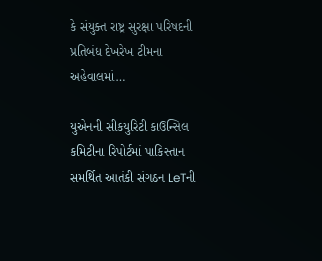કે સંયુક્ત રાષ્ટ્ર સુરક્ષા પરિષદની પ્રતિબંધ દેખરેખ ટીમના અહેવાલમાં…

યુએનની સીકયુરિટી કાઉન્સિલ કમિટીના રિપોર્ટમાં પાકિસ્તાન સમર્થિત આતંકી સંગઠન LeTની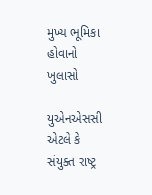મુખ્ય ભૂમિકા હોવાનો ખુલાસો

યુએનએસસી એટલે કે સંયુક્ત રાષ્ટ્ર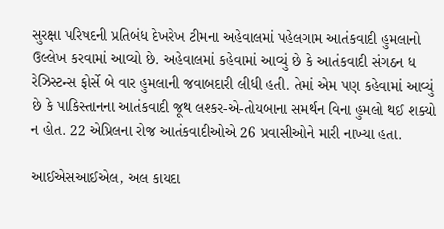સુરક્ષા પરિષદની પ્રતિબંધ દેખરેખ ટીમના અહેવાલમાં પહેલગામ આતંકવાદી હુમલાનો ઉલ્લેખ કરવામાં આવ્યો છે. અહેવાલમાં કહેવામાં આવ્યું છે કે આતંકવાદી સંગઠન ધ રેઝિસ્ટન્સ ફોર્સે બે વાર હુમલાની જવાબદારી લીધી હતી. તેમાં એમ પણ કહેવામાં આવ્યું છે કે પાકિસ્તાનના આતંકવાદી જૂથ લશ્કર-એ-તોયબાના સમર્થન વિના હુમલો થઈ શક્યો ન હોત. 22 એપ્રિલના રોજ આતંકવાદીઓએ 26 પ્રવાસીઓને મારી નાખ્યા હતા.

આઈએસઆઈએલ, અલ કાયદા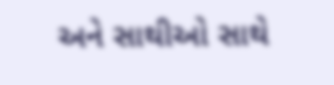અને સાથીઓ સાથે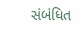સંબંધિત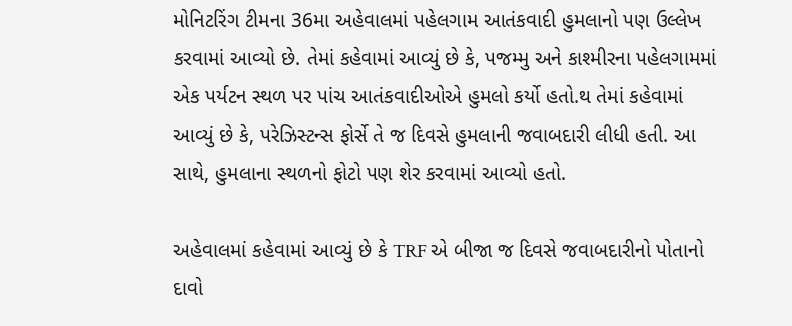મોનિટરિંગ ટીમના 36મા અહેવાલમાં પહેલગામ આતંકવાદી હુમલાનો પણ ઉલ્લેખ કરવામાં આવ્યો છે. તેમાં કહેવામાં આવ્યું છે કે, પજમ્મુ અને કાશ્મીરના પહેલગામમાં એક પર્યટન સ્થળ પર પાંચ આતંકવાદીઓએ હુમલો કર્યો હતો.થ તેમાં કહેવામાં આવ્યું છે કે, પરેઝિસ્ટન્સ ફોર્સે તે જ દિવસે હુમલાની જવાબદારી લીધી હતી. આ સાથે, હુમલાના સ્થળનો ફોટો પણ શેર કરવામાં આવ્યો હતો.

અહેવાલમાં કહેવામાં આવ્યું છે કે TRF એ બીજા જ દિવસે જવાબદારીનો પોતાનો દાવો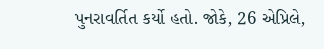પુનરાવર્તિત કર્યો હતો. જોકે, 26 એપ્રિલે,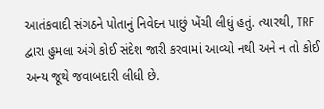આતંકવાદી સંગઠને પોતાનું નિવેદન પાછું ખેંચી લીધું હતું. ત્યારથી, TRF દ્વારા હુમલા અંગે કોઈ સંદેશ જારી કરવામાં આવ્યો નથી અને ન તો કોઈ અન્ય જૂથે જવાબદારી લીધી છે.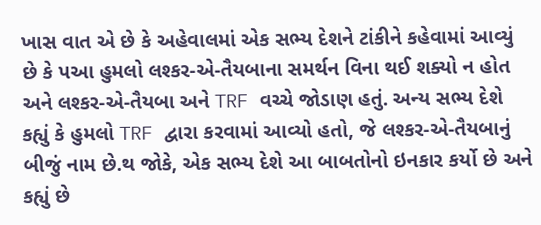ખાસ વાત એ છે કે અહેવાલમાં એક સભ્ય દેશને ટાંકીને કહેવામાં આવ્યું છે કે પઆ હુમલો લશ્કર-એ-તૈયબાના સમર્થન વિના થઈ શક્યો ન હોત અને લશ્કર-એ-તૈયબા અને TRF વચ્ચે જોડાણ હતું. અન્ય સભ્ય દેશે કહ્યું કે હુમલો TRF દ્વારા કરવામાં આવ્યો હતો, જે લશ્કર-એ-તૈયબાનું બીજું નામ છે.થ જોકે, એક સભ્ય દેશે આ બાબતોનો ઇનકાર કર્યો છે અને કહ્યું છે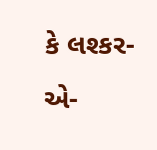કે લશ્કર-એ-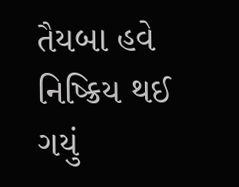તૈયબા હવે નિષ્ક્રિય થઈ ગયું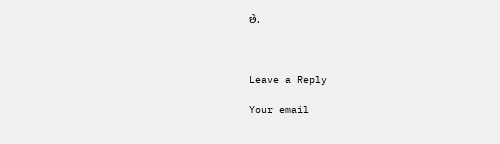છે.



Leave a Reply

Your email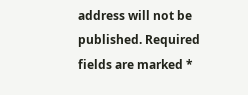address will not be published. Required fields are marked *